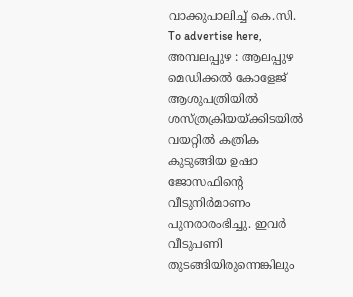വാക്കുപാലിച്ച് കെ.സി. To advertise here, അമ്പലപ്പുഴ : ആലപ്പുഴ മെഡിക്കൽ കോളേജ് ആശുപത്രിയിൽ ശസ്ത്രക്രിയയ്ക്കിടയിൽ വയറ്റിൽ കത്രിക കുടുങ്ങിയ ഉഷാ ജോസഫിന്റെ വീടുനിർമാണം പുനരാരംഭിച്ചു. ഇവർ വീടുപണി തുടങ്ങിയിരുന്നെങ്കിലും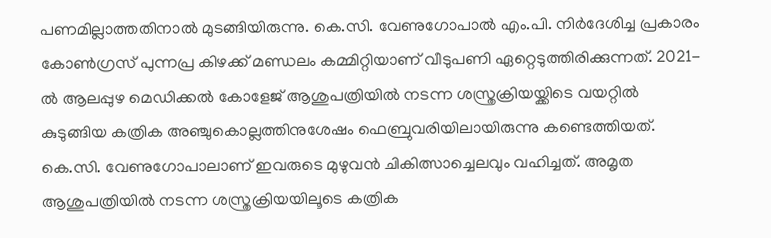പണമില്ലാത്തതിനാൽ മുടങ്ങിയിരുന്നു. കെ.സി. വേണുഗോപാൽ എം.പി. നിർദേശിച്ച പ്രകാരം കോൺഗ്രസ് പുന്നപ്ര കിഴക്ക് മണ്ഡലം കമ്മിറ്റിയാണ് വീടുപണി ഏറ്റെടുത്തിരിക്കുന്നത്. 2021-ൽ ആലപ്പുഴ മെഡിക്കൽ കോളേജ് ആശുപത്രിയിൽ നടന്ന ശസ്ത്രക്രിയയ്ക്കിടെ വയറ്റിൽ കുടുങ്ങിയ കത്രിക അഞ്ചുകൊല്ലത്തിനുശേഷം ഫെബ്രുവരിയിലായിരുന്നു കണ്ടെത്തിയത്. കെ.സി. വേണുഗോപാലാണ് ഇവരുടെ മുഴുവൻ ചികിത്സാച്ചെലവും വഹിച്ചത്. അമൃത ആശുപത്രിയിൽ നടന്ന ശസ്ത്രക്രിയയിലൂടെ കത്രിക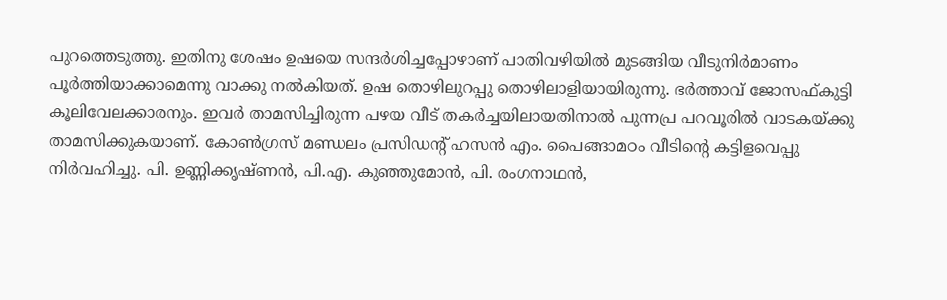പുറത്തെടുത്തു. ഇതിനു ശേഷം ഉഷയെ സന്ദർശിച്ചപ്പോഴാണ് പാതിവഴിയിൽ മുടങ്ങിയ വീടുനിർമാണം പൂർത്തിയാക്കാമെന്നു വാക്കു നൽകിയത്. ഉഷ തൊഴിലുറപ്പു തൊഴിലാളിയായിരുന്നു. ഭർത്താവ് ജോസഫ്കുട്ടി കൂലിവേലക്കാരനും. ഇവർ താമസിച്ചിരുന്ന പഴയ വീട് തകർച്ചയിലായതിനാൽ പുന്നപ്ര പറവൂരിൽ വാടകയ്ക്കു താമസിക്കുകയാണ്. കോൺഗ്രസ് മണ്ഡലം പ്രസിഡന്റ് ഹസൻ എം. പൈങ്ങാമഠം വീടിന്റെ കട്ടിളവെപ്പു നിർവഹിച്ചു. പി. ഉണ്ണിക്കൃഷ്ണൻ, പി.എ. കുഞ്ഞുമോൻ, പി. രംഗനാഥൻ,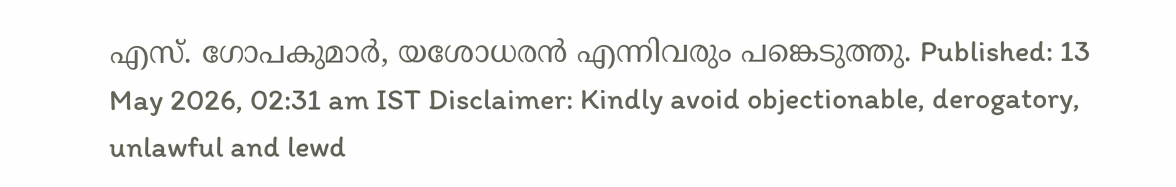എസ്. ഗോപകുമാർ, യശോധരൻ എന്നിവരും പങ്കെടുത്തു. Published: 13 May 2026, 02:31 am IST Disclaimer: Kindly avoid objectionable, derogatory, unlawful and lewd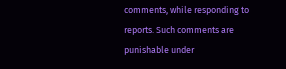comments, while responding to reports. Such comments are punishable under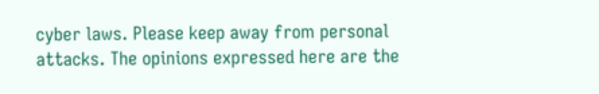cyber laws. Please keep away from personal attacks. The opinions expressed here are the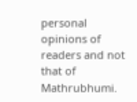personal opinions of readers and not that of Mathrubhumi.